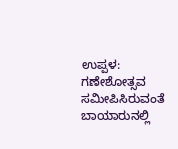ಉಪ್ಪಳ: ಗಣೇಶೋತ್ಸವ ಸಮೀಪಿಸಿರುವಂತೆ ಬಾಯಾರುನಲ್ಲಿ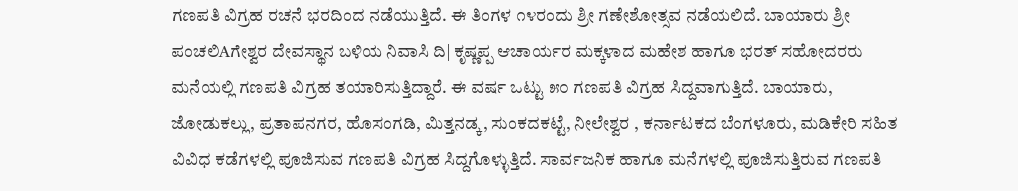ಗಣಪತಿ ವಿಗ್ರಹ ರಚನೆ ಭರದಿಂದ ನಡೆಯುತ್ತಿದೆ. ಈ ತಿಂಗಳ ೧೪ರಂದು ಶ್ರೀ ಗಣೇಶೋತ್ಸವ ನಡೆಯಲಿದೆ. ಬಾಯಾರು ಶ್ರೀ ಪಂಚಲಿAಗೇಶ್ವರ ದೇವಸ್ಥಾನ ಬಳಿಯ ನಿವಾಸಿ ದಿ| ಕೃಷ್ಣಪ್ಪ ಆಚಾರ್ಯರ ಮಕ್ಕಳಾದ ಮಹೇಶ ಹಾಗೂ ಭರತ್ ಸಹೋದರರು ಮನೆಯಲ್ಲಿ ಗಣಪತಿ ವಿಗ್ರಹ ತಯಾರಿಸುತ್ತಿದ್ದಾರೆ. ಈ ವರ್ಷ ಒಟ್ಟು ೫೦ ಗಣಪತಿ ವಿಗ್ರಹ ಸಿದ್ದವಾಗುತ್ತಿದೆ. ಬಾಯಾರು, ಜೋಡುಕಲ್ಲು, ಪ್ರತಾಪನಗರ, ಹೊಸಂಗಡಿ, ಮಿತ್ತನಡ್ಕ, ಸುಂಕದಕಟ್ಟೆ, ನೀಲೇಶ್ವರ , ಕರ್ನಾಟಕದ ಬೆಂಗಳೂರು, ಮಡಿಕೇರಿ ಸಹಿತ ವಿವಿಧ ಕಡೆಗಳಲ್ಲಿ ಪೂಜಿಸುವ ಗಣಪತಿ ವಿಗ್ರಹ ಸಿದ್ದಗೊಳ್ಳುತ್ತಿದೆ. ಸಾರ್ವಜನಿಕ ಹಾಗೂ ಮನೆಗಳಲ್ಲಿ ಪೂಜಿಸುತ್ತಿರುವ ಗಣಪತಿ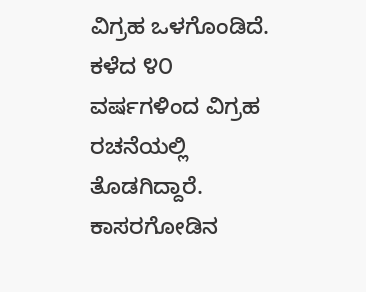ವಿಗ್ರಹ ಒಳಗೊಂಡಿದೆ. ಕಳೆದ ೪೦ ವರ್ಷಗಳಿಂದ ವಿಗ್ರಹ ರಚನೆಯಲ್ಲಿ ತೊಡಗಿದ್ದಾರೆ. ಕಾಸರಗೋಡಿನ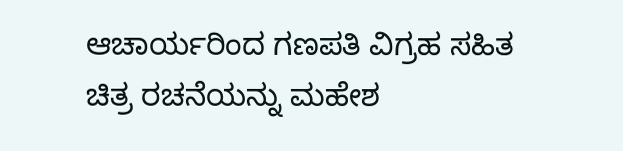ಆಚಾರ್ಯರಿಂದ ಗಣಪತಿ ವಿಗ್ರಹ ಸಹಿತ ಚಿತ್ರ ರಚನೆಯನ್ನು ಮಹೇಶ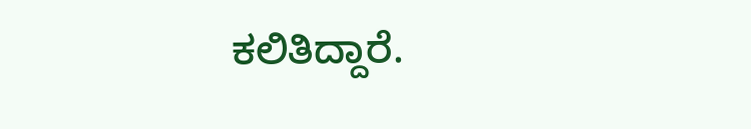ಕಲಿತಿದ್ದಾರೆ.